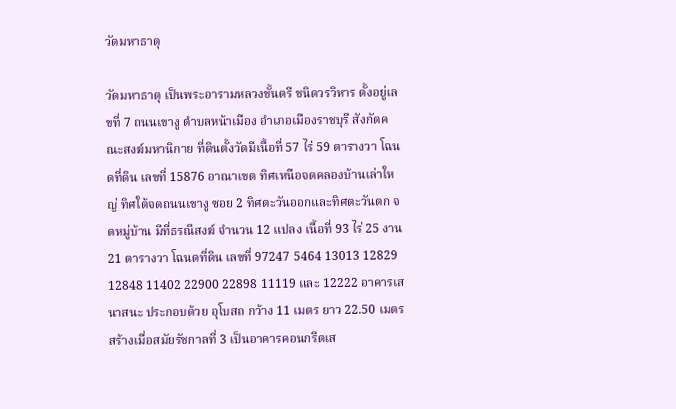วัดมหาธาตุ

วัดมหาธาตุ เป็นพระอารามหลวงชั้นตรี ชนิดวรวิหาร ตั้งอยู่เลขที่ 7 ถนนเขางู ตำบลหน้าเมือง อำเภอเมืองราชบุรี สังกัดคณะสงฆ์มหานิกาย ที่ดินตั้งวัดมีเนื้อที่ 57 ไร่ 59 ตารางวา โฉนดที่ดิน เลขที่ 15876 อาณาเขต ทิศเหนือจดคลองบ้านเล่าใหญ่ ทิศใต้จดถนนเขางู ซอย 2 ทิศตะวันออกและทิศตะวันตก จดหมู่บ้าน มีที่ธรณีสงฆ์ จำนวน 12 แปลง เนื้อที่ 93 ไร่ 25 งาน 21 ตารางวา โฉนดที่ดิน เลขที่ 97247 5464 13013 12829 12848 11402 22900 22898 11119 และ 12222 อาคารเสนาสนะ ประกอบด้วย อุโบสถ กว้าง 11 เมตร ยาว 22.50 เมตร สร้างเมื่อสมัยรัชกาลที่ 3 เป็นอาคารคอนกรีตเส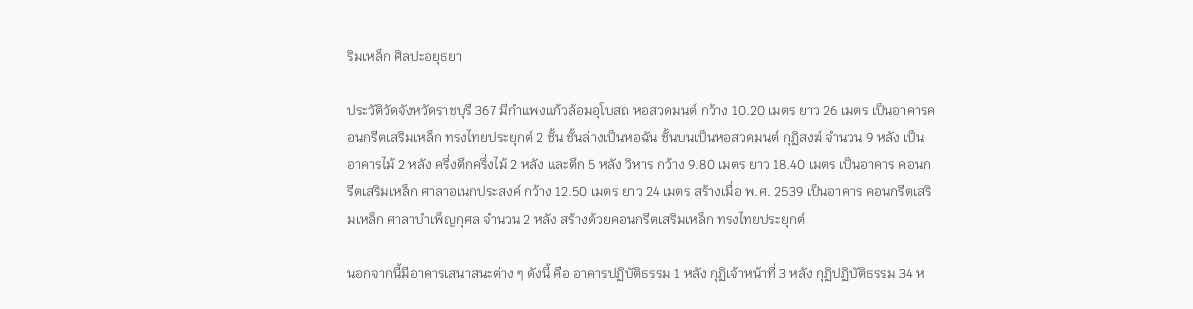ริมเหล็ก ศิลปะอยุธยา

ประวัติวัดจังหวัดราชบุรี 367 มีกำแพงแก้วล้อมอุโบสถ หอสวดมนต์ กว้าง 10.20 เมตร ยาว 26 เมตร เป็นอาคารคอนกรีตเสริมเหล็ก ทรงไทยประยุกต์ 2 ชั้น ชั้นล่างเป็นหอฉัน ชั้นบนเป็นหอสวดมนต์ กุฏิสงฆ์ จำนวน 9 หลัง เป็นอาคารไม้ 2 หลัง ครึ่งตึกครึ่งไม้ 2 หลัง และตึก 5 หลัง วิหาร กว้าง 9.80 เมตร ยาว 18.40 เมตร เป็นอาคาร คอนกรีตเสริมเหล็ก ศาลาอเนกประสงค์ กว้าง 12.50 เมตร ยาว 24 เมตร สร้างเมื่อ พ.ศ. 2539 เป็นอาคาร คอนกรีตเสริมเหล็ก ศาลาบำเพ็ญกุศล จำนวน 2 หลัง สร้างด้วยคอนกรีตเสริมเหล็ก ทรงไทยประยุกต์

นอกจากนี้มีอาคารเสนาสนะต่าง ๆ ดังนี้ คือ อาคารปฏิบัติธรรม 1 หลัง กุฏิเจ้าหน้าที่ 3 หลัง กุฏิปฏิบัติธรรม 34 ห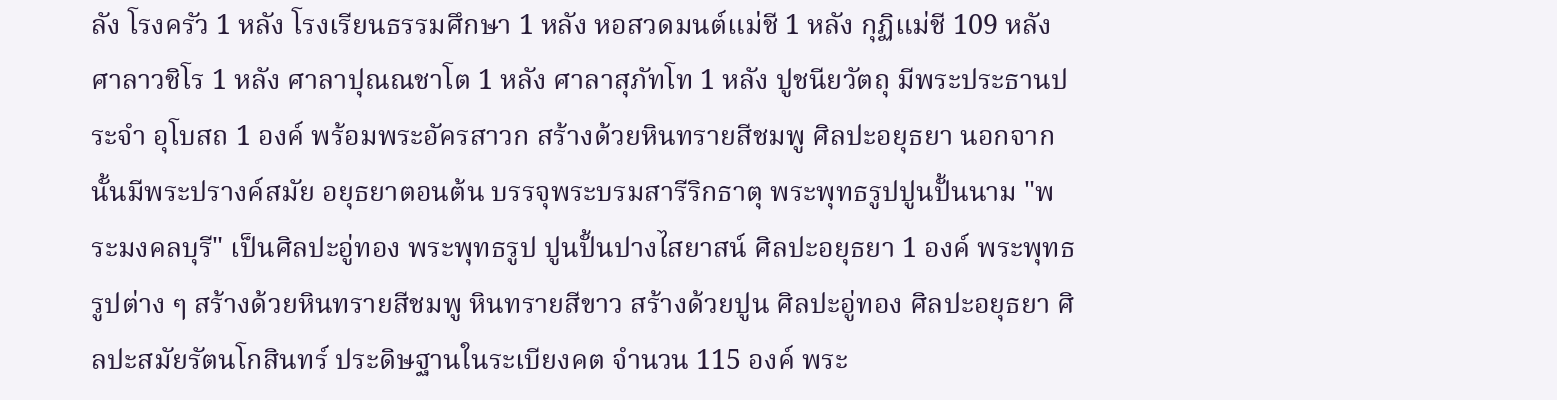ลัง โรงครัว 1 หลัง โรงเรียนธรรมศึกษา 1 หลัง หอสวดมนต์แม่ชี 1 หลัง กุฏิแม่ชี 109 หลัง ศาลาวชิโร 1 หลัง ศาลาปุณณชาโต 1 หลัง ศาลาสุภัทโท 1 หลัง ปูชนียวัตถุ มีพระประธานประจำ อุโบสถ 1 องค์ พร้อมพระอัครสาวก สร้างด้วยหินทรายสีชมพู ศิลปะอยุธยา นอกจากนั้นมีพระปรางค์สมัย อยุธยาตอนต้น บรรจุพระบรมสารีริกธาตุ พระพุทธรูปปูนปั้นนาม "พระมงคลบุรี" เป็นศิลปะอู่ทอง พระพุทธรูป ปูนปั้นปางไสยาสน์ ศิลปะอยุธยา 1 องค์ พระพุทธรูปต่าง ๆ สร้างด้วยหินทรายสีชมพู หินทรายสีขาว สร้างด้วยปูน ศิลปะอู่ทอง ศิลปะอยุธยา ศิลปะสมัยรัตนโกสินทร์ ประดิษฐานในระเบียงคต จำนวน 115 องค์ พระ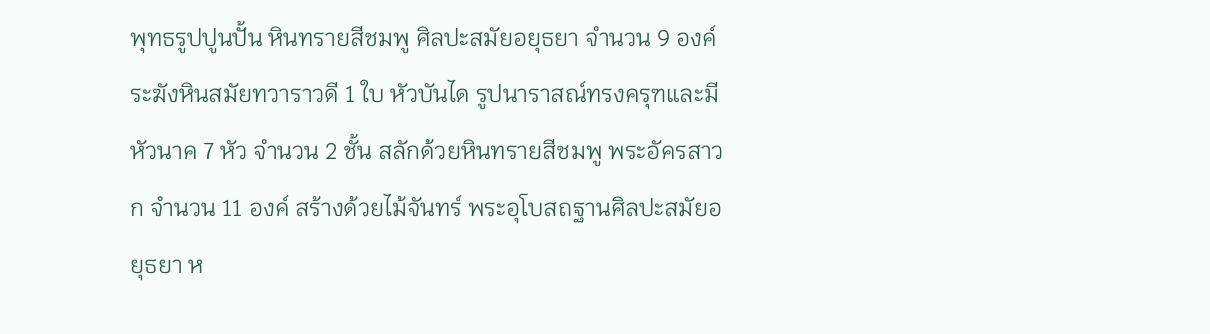พุทธรูปปูนปั้น หินทรายสีชมพู ศิลปะสมัยอยุธยา จำนวน 9 องค์ ระฆังหินสมัยทวาราวดี 1 ใบ หัวบันได รูปนาราสณ์ทรงครุฑและมีหัวนาค 7 หัว จำนวน 2 ชั้น สลักด้วยหินทรายสีชมพู พระอัครสาวก จำนวน 11 องค์ สร้างด้วยไม้จันทร์ พระอุโบสถฐานศิลปะสมัยอยุธยา ห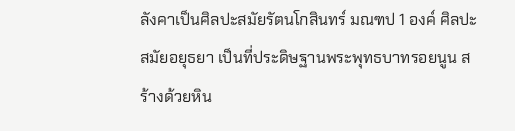ลังคาเป็นศิลปะสมัยรัตนโกสินทร์ มณฑป 1 องค์ ศิลปะสมัยอยุธยา เป็นที่ประดิษฐานพระพุทธบาทรอยนูน สร้างด้วยหิน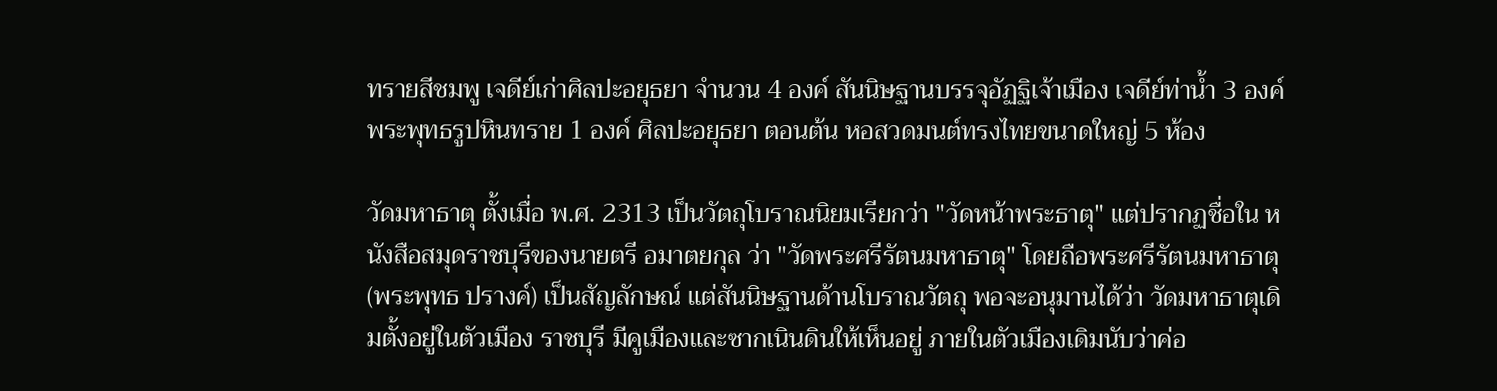ทรายสีชมพู เจดีย์เก่าศิลปะอยุธยา จำนวน 4 องค์ สันนิษฐานบรรจุอัฏฐิเจ้าเมือง เจดีย์ท่าน้ำ 3 องค์ พระพุทธรูปหินทราย 1 องค์ ศิลปะอยุธยา ตอนต้น หอสวดมนต์ทรงไทยขนาดใหญ่ 5 ห้อง

วัดมหาธาตุ ตั้งเมื่อ พ.ศ. 2313 เป็นวัตถุโบราณนิยมเรียกว่า "วัดหน้าพระธาตุ" แต่ปรากฏชื่อใน หนังสือสมุดราชบุรีของนายตรี อมาตยกุล ว่า "วัดพระศรีรัตนมหาธาตุ" โดยถือพระศรีรัตนมหาธาตุ (พระพุทธ ปรางค์) เป็นสัญลักษณ์ แต่สันนิษฐานด้านโบราณวัตถุ พอจะอนุมานได้ว่า วัดมหาธาตุเดิมตั้งอยู่ในตัวเมือง ราชบุรี มีคูเมืองและซากเนินดินให้เห็นอยู่ ภายในตัวเมืองเดิมนับว่าค่อ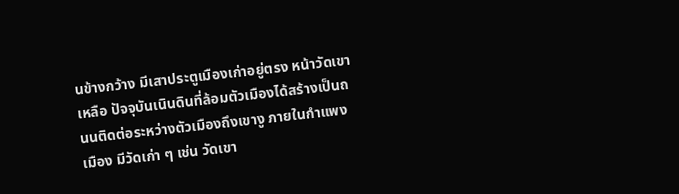นข้างกว้าง มีเสาประตูเมืองเก่าอยู่ตรง หน้าวัดเขาเหลือ ปัจจุบันเนินดินที่ล้อมตัวเมืองได้สร้างเป็นถนนติดต่อระหว่างตัวเมืองถึงเขางู ภายในกำแพงเมือง มีวัดเก่า ๆ เช่น วัดเขา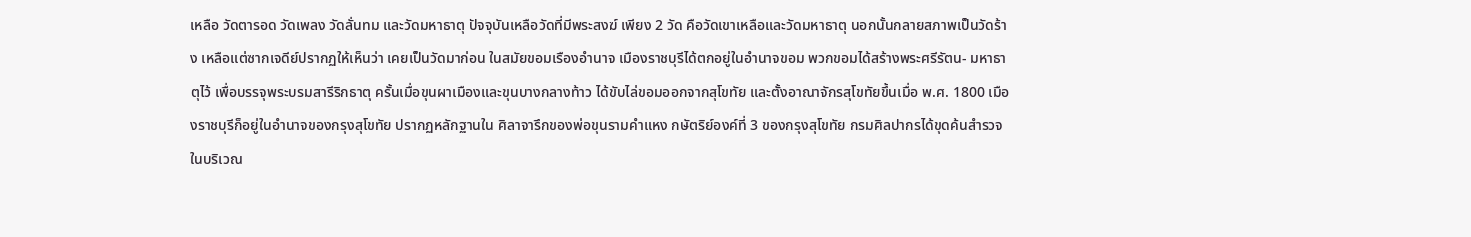เหลือ วัดตารอด วัดเพลง วัดลั่นทม และวัดมหาธาตุ ปัจจุบันเหลือวัดที่มีพระสงฆ์ เพียง 2 วัด คือวัดเขาเหลือและวัดมหาธาตุ นอกนั้นกลายสภาพเป็นวัดร้าง เหลือแต่ซากเจดีย์ปรากฏให้เห็นว่า เคยเป็นวัดมาก่อน ในสมัยขอมเรืองอำนาจ เมืองราชบุรีได้ตกอยู่ในอำนาจขอม พวกขอมได้สร้างพระศรีรัตน- มหาธาตุไว้ เพื่อบรรจุพระบรมสารีริกธาตุ ครั้นเมื่อขุนผาเมืองและขุนบางกลางท้าว ได้ขับไล่ขอมออกจากสุโขทัย และตั้งอาณาจักรสุโขทัยขึ้นเมื่อ พ.ศ. 1800 เมืองราชบุรีก็อยู่ในอำนาจของกรุงสุโขทัย ปรากฏหลักฐานใน ศิลาจารึกของพ่อขุนรามคำแหง กษัตริย์องค์ที่ 3 ของกรุงสุโขทัย กรมศิลปากรได้ขุดค้นสำรวจในบริเวณ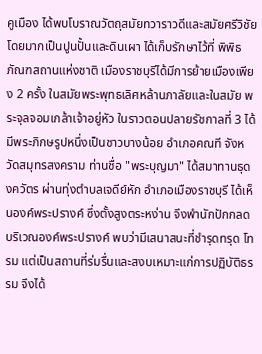คูเมือง ได้พบโบราณวัตถุสมัยทวาราวดีและสมัยศรีวิชัย โดยมากเป็นปูนปั้นและดินเผา ได้เก็บรักษาไว้ที่ พิพิธภัณฑสถานแห่งชาติ เมืองราชบุรีได้มีการย้ายเมืองเพียง 2 ครั้ง ในสมัยพระพุทธเลิศหล้านภาลัยและในสมัย พระจุลจอมเกล้าเจ้าอยู่หัว ในราวตอนปลายรัชกาลที่ 3 ได้มีพระภิกษรูปหนึ่งเป็นชาวบางน้อย อำเภอคณที จังหวัดสมุทรสงคราม ท่านชื่อ "พระบุญมา" ได้สมาทานธุดงควัตร ผ่านทุ่งตำบลเจดีย์หัก อำเภอเมืองราชบุรี ได้เห็นองค์พระปรางค์ ซึ่งตั้งสูงตระหง่าน จึงพำนักปักกลดบริเวณองค์พระปรางค์ พบว่ามีเสนาสนะที่ชำรุดทรุด โทรม แต่เป็นสถานที่ร่มรื่นและสงบเหมาะแก่การปฏิบัติธรรม จึงได้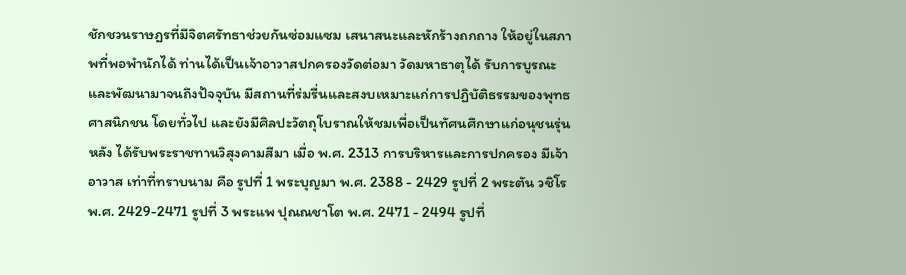ชักชวนราษฎรที่มีจิตศรัทธาช่วยกันซ่อมแซม เสนาสนะและหักร้างถกถาง ให้อยู่ในสภาพที่พอพำนักได้ ท่านได้เป็นเจ้าอาวาสปกครองวัดต่อมา วัดมหาธาตุได้ รับการบูรณะและพัฒนามาจนถึงปัจจุบัน มีสถานที่ร่มรื่นและสงบเหมาะแก่การปฏิบัติธรรมของพุทธศาสนิกชน โดยทั่วไป และยังมีศิลปะวัตถุโบราณให้ชมเพื่อเป็นทัศนศึกษาแก่อนุชนรุ่นหลัง ได้รับพระราชทานวิสุงคามสีมา เมื่อ พ.ศ. 2313 การบริหารและการปกครอง มีเจ้าอาวาส เท่าที่ทราบนาม คือ รูปที่ 1 พระบุญมา พ.ศ. 2388 - 2429 รูปที่ 2 พระตัน วชิโร พ.ศ. 2429-2471 รูปที่ 3 พระแพ ปุณณชาโต พ.ศ. 2471 - 2494 รูปที่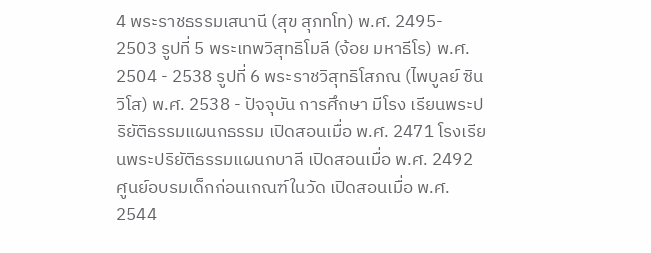4 พระราชธรรมเสนานี (สุข สุภทโท) พ.ศ. 2495- 2503 รูปที่ 5 พระเทพวิสุทธิโมลี (จ้อย มหาธีโร) พ.ศ. 2504 - 2538 รูปที่ 6 พระราชวิสุทธิโสภณ (ไพบูลย์ ซินวิโส) พ.ศ. 2538 - ปัจจุบัน การศึกษา มีโรง เรียนพระปริยัติธรรมแผนกธรรม เปิดสอนเมื่อ พ.ศ. 2471 โรงเรียนพระปริยัติธรรมแผนกบาลี เปิดสอนเมื่อ พ.ศ. 2492 ศูนย์อบรมเด็กก่อนเกณฑ์ในวัด เปิดสอนเมื่อ พ.ศ. 2544